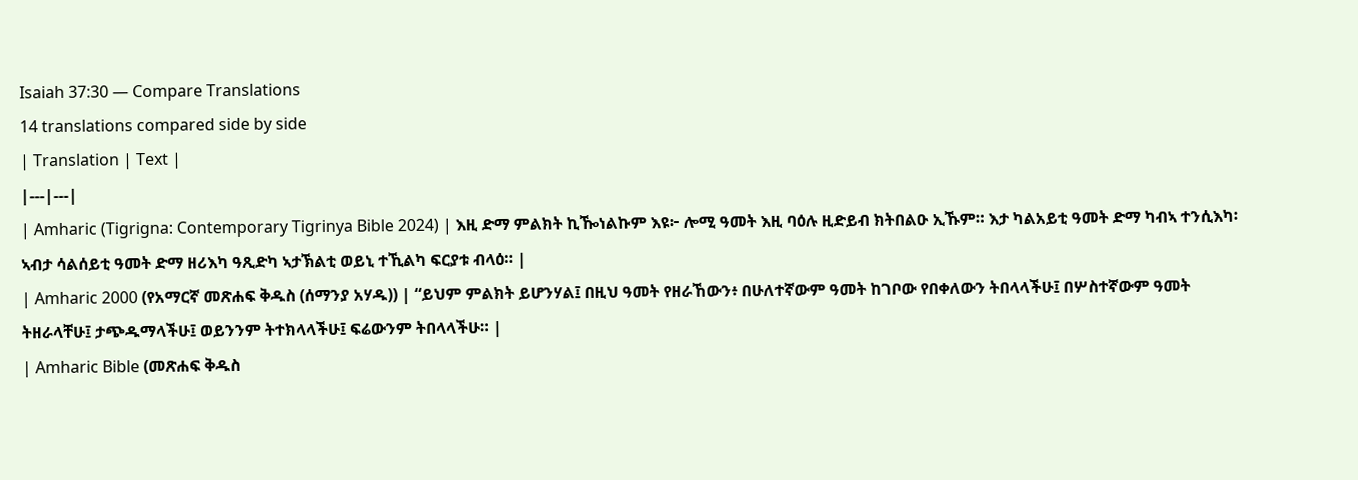Isaiah 37:30 — Compare Translations
14 translations compared side by side
| Translation | Text |
|---|---|
| Amharic (Tigrigna: Contemporary Tigrinya Bible 2024) | እዚ ድማ ምልክት ኪዀነልኩም እዩ፦ ሎሚ ዓመት እዚ ባዕሉ ዚድይብ ክትበልዑ ኢኹም። እታ ካልአይቲ ዓመት ድማ ካብኣ ተንሲእካ፡ ኣብታ ሳልሰይቲ ዓመት ድማ ዘሪእካ ዓጺድካ ኣታኽልቲ ወይኒ ተኺልካ ፍርያቱ ብላዕ። |
| Amharic 2000 (የአማርኛ መጽሐፍ ቅዱስ (ሰማንያ አሃዱ)) | “ይህም ምልክት ይሆንሃል፤ በዚህ ዓመት የዘራኸውን፥ በሁለተኛውም ዓመት ከገቦው የበቀለውን ትበላላችሁ፤ በሦስተኛውም ዓመት ትዘራላቸሁ፤ ታጭዱማላችሁ፤ ወይንንም ትተክላላችሁ፤ ፍሬውንም ትበላላችሁ። |
| Amharic Bible (መጽሐፍ ቅዱስ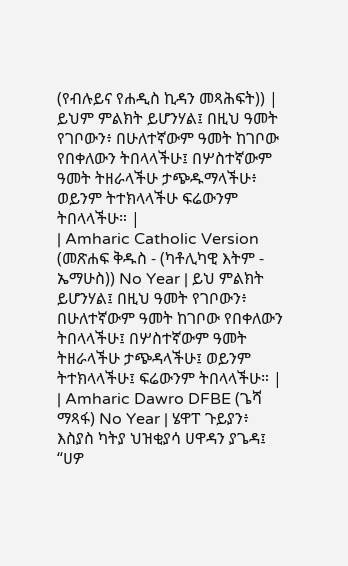(የብሉይና የሐዲስ ኪዳን መጻሕፍት)) | ይህም ምልክት ይሆንሃል፤ በዚህ ዓመት የገቦውን፥ በሁለተኛውም ዓመት ከገቦው የበቀለውን ትበላላችሁ፤ በሦስተኛውም ዓመት ትዘራላችሁ ታጭዱማላችሁ፥ ወይንም ትተክላላችሁ ፍሬውንም ትበላላችሁ። |
| Amharic Catholic Version (መጽሐፍ ቅዱስ - (ካቶሊካዊ እትም - ኤማሁስ)) No Year | ይህ ምልክት ይሆንሃል፤ በዚህ ዓመት የገቦውን፥ በሁለተኛውም ዓመት ከገቦው የበቀለውን ትበላላችሁ፤ በሦስተኛውም ዓመት ትዘራላችሁ ታጭዳላችሁ፤ ወይንም ትተክላላችሁ፤ ፍሬውንም ትበላላችሁ። |
| Amharic Dawro DFBE (ጌሻ ማጻፋ) No Year | ሄዋፐ ጉይያን፥ እስያስ ካትያ ህዝቂያሳ ሀዋዳን ያጌዳ፤ “ሀዎ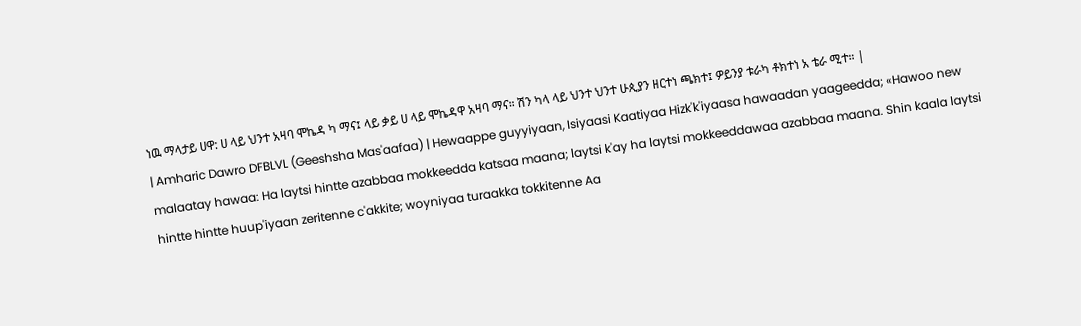ነዉ ማላታይ ሀዋ: ሀ ላይ ህንተ አዛባ ሞኬዳ ካ ማና፤ ላይ ቃይ ሀ ላይ ሞኬዳዋ አዛባ ማና። ሽን ካላ ላይ ህንተ ህንተ ሁጲያን ዘርተነ ጫክተ፤ ዎይንያ ቱራካ ቶክተነ አ ቴራ ሚተ። |
| Amharic Dawro DFBLVL (Geeshsha Mas'aafaa) | Hewaappe guyyiyaan, Isiyaasi Kaatiyaa Hizk'k'iyaasa hawaadan yaageedda; «Hawoo new malaatay hawaa: Ha laytsi hintte azabbaa mokkeedda katsaa maana; laytsi k'ay ha laytsi mokkeeddawaa azabbaa maana. Shin kaala laytsi hintte hintte huup'iyaan zeritenne c'akkite; woyniyaa turaakka tokkitenne Aa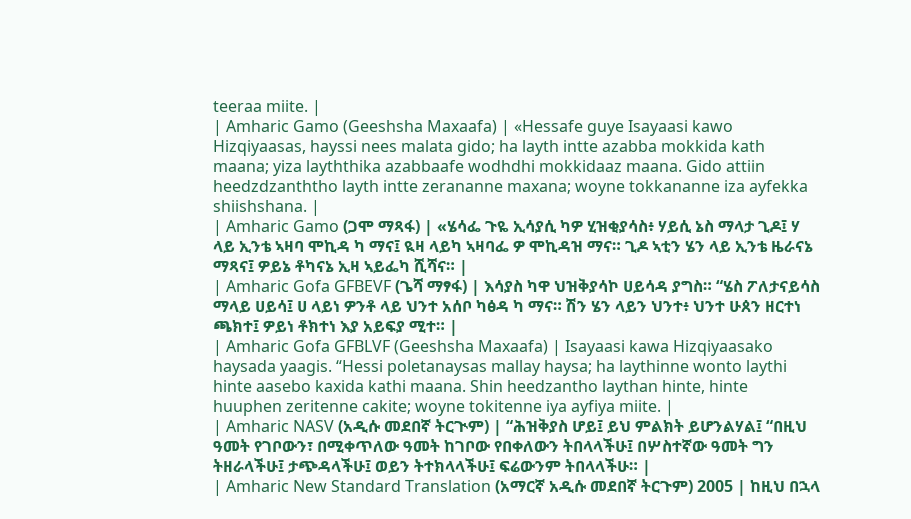teeraa miite. |
| Amharic Gamo (Geeshsha Maxaafa) | «Hessafe guye Isayaasi kawo Hizqiyaasas, hayssi nees malata gido; ha layth intte azabba mokkida kath maana; yiza layththika azabbaafe wodhdhi mokkidaaz maana. Gido attiin heedzdzanththo layth intte zerananne maxana; woyne tokkananne iza ayfekka shiishshana. |
| Amharic Gamo (ጋሞ ማጻፋ) | «ሄሳፌ ጉዬ ኢሳያሲ ካዎ ሂዝቂያሳስ፥ ሃይሲ ኔስ ማላታ ጊዶ፤ ሃ ላይ ኢንቴ ኣዛባ ሞኪዳ ካ ማና፤ ዪዛ ላይካ ኣዛባፌ ዎ ሞኪዳዝ ማና። ጊዶ ኣቲን ሄን ላይ ኢንቴ ዜራናኔ ማጻና፤ ዎይኔ ቶካናኔ ኢዛ ኣይፌካ ሺሻና። |
| Amharic Gofa GFBEVF (ጌሻ ማፃፋ) | እሳያስ ካዋ ህዝቅያሳኮ ሀይሳዳ ያግስ። “ሄስ ፖለታናይሳስ ማላይ ሀይሳ፤ ሀ ላይነ ዎንቶ ላይ ህንተ አሰቦ ካፅዳ ካ ማና። ሽን ሄን ላይን ህንተ፥ ህንተ ሁጰን ዘርተነ ጫክተ፤ ዎይነ ቶክተነ እያ አይፍያ ሚተ። |
| Amharic Gofa GFBLVF (Geeshsha Maxaafa) | Isayaasi kawa Hizqiyaasako haysada yaagis. “Hessi poletanaysas mallay haysa; ha laythinne wonto laythi hinte aasebo kaxida kathi maana. Shin heedzantho laythan hinte, hinte huuphen zeritenne cakite; woyne tokitenne iya ayfiya miite. |
| Amharic NASV (አዲሱ መደበኛ ትርጒም) | “ሕዝቅያስ ሆይ፤ ይህ ምልክት ይሆንልሃል፤ “በዚህ ዓመት የገቦውን፣ በሚቀጥለው ዓመት ከገቦው የበቀለውን ትበላላችሁ፤ በሦስተኛው ዓመት ግን ትዘራላችሁ፤ ታጭዳላችሁ፤ ወይን ትተክላላችሁ፤ ፍሬውንም ትበላላችሁ። |
| Amharic New Standard Translation (አማርኛ አዲሱ መደበኛ ትርጉም) 2005 | ከዚህ በኋላ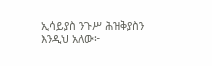ኢሳይያስ ንጉሥ ሕዝቅያስን እንዲህ አለው፦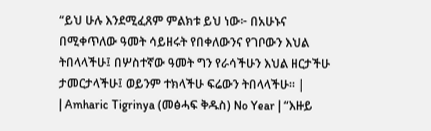“ይህ ሁሉ እንደሚፈጸም ምልክቱ ይህ ነው፦ በአሁኑና በሚቀጥለው ዓመት ሳይዘሩት የበቀለውንና የገቦውን እህል ትበላላችሁ፤ በሦስተኛው ዓመት ግን የራሳችሁን እህል ዘርታችሁ ታመርታላችሁ፤ ወይንም ተክላችሁ ፍሬውን ትበላላችሁ። |
| Amharic Tigrinya (መፅሓፍ ቅዱስ) No Year | “እዙይ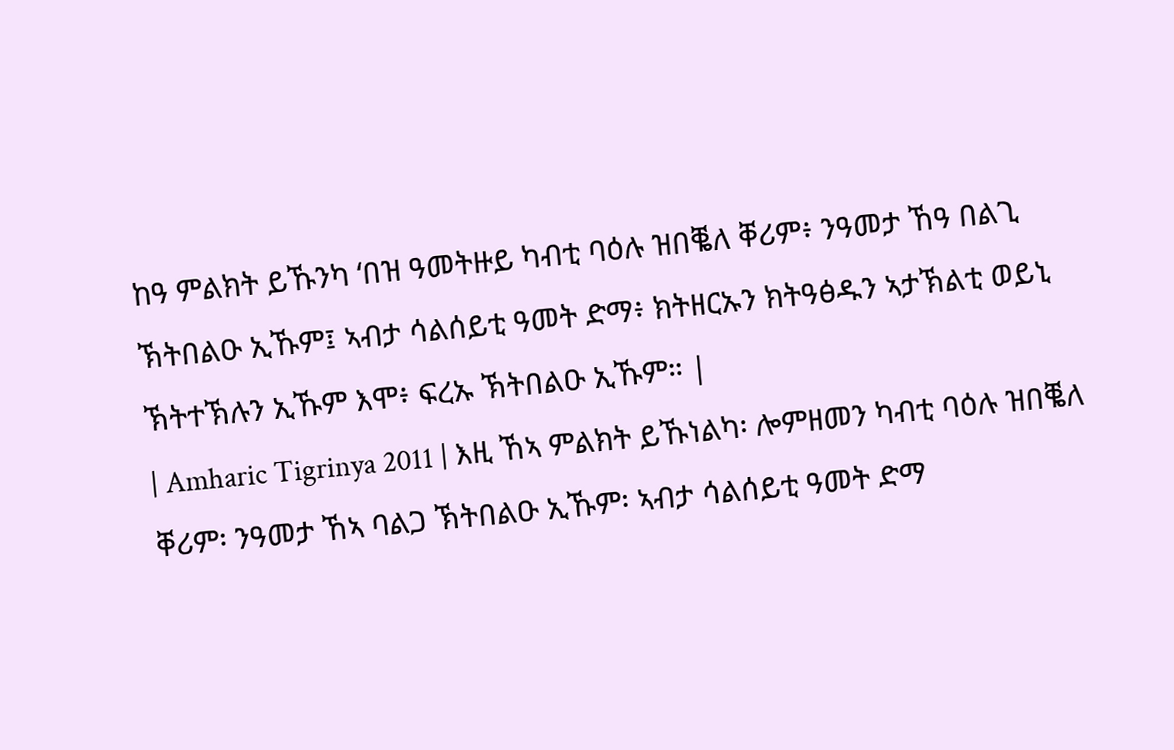ከዓ ምልክት ይኹንካ ‘በዝ ዓመትዙይ ካብቲ ባዕሉ ዝበቘለ ቐሪም፥ ንዓመታ ኸዓ በልጊ ኽትበልዑ ኢኹም፤ ኣብታ ሳልሰይቲ ዓመት ድማ፥ ክትዘርኡን ክትዓፅዱን ኣታኽልቲ ወይኒ ኽትተኽሉን ኢኹም እሞ፥ ፍረኡ ኽትበልዑ ኢኹም። |
| Amharic Tigrinya 2011 | እዚ ኸኣ ምልክት ይኹነልካ፡ ሎምዘመን ካብቲ ባዕሉ ዝበቘለ ቐሪም፡ ንዓመታ ኸኣ ባልጋ ኽትበልዑ ኢኹም፡ ኣብታ ሳልሰይቲ ዓመት ድማ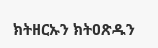ክትዘርኡን ክትዐጽዱን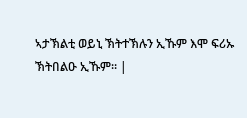ኣታኽልቲ ወይኒ ኽትተኽሉን ኢኹም እሞ ፍሪኡ ኽትበልዑ ኢኹም። |